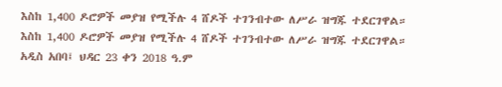እስከ 1,400 ዶሮዎች መያዝ የሚችሉ 4 ሸዶች ተገንብተው ለሥራ ዝግጁ ተደርገዋል።
እስከ 1,400 ዶሮዎች መያዝ የሚችሉ 4 ሸዶች ተገንብተው ለሥራ ዝግጁ ተደርገዋል።
አዲስ አበባ፤ ህዳር 23 ቀን 2018 ዓ.ም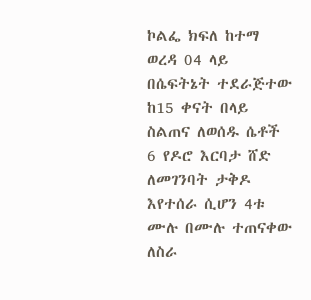ኮልፌ ክፍለ ከተማ ወረዳ 04 ላይ በሴፍትኔት ተደራጅተው ከ15 ቀናት በላይ ስልጠና ለወሰዱ ሴቶች 6 የዶሮ እርባታ ሸድ ለመገንባት ታቅዶ እየተሰራ ሲሆን 4ቱ ሙሉ በሙሉ ተጠናቀው ለስራ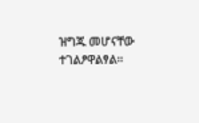ዝግጁ መሆናቸው ተገልፆዋልፃል።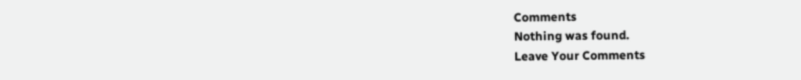Comments
Nothing was found.
Leave Your Comments